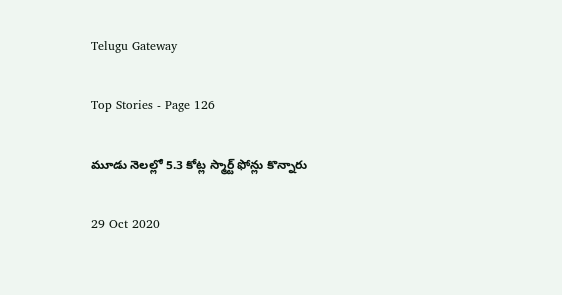Telugu Gateway

Top Stories - Page 126

మూడు నెలల్లో 5.3 కోట్ల స్మార్ట్ ఫోన్లు కొన్నారు

29 Oct 2020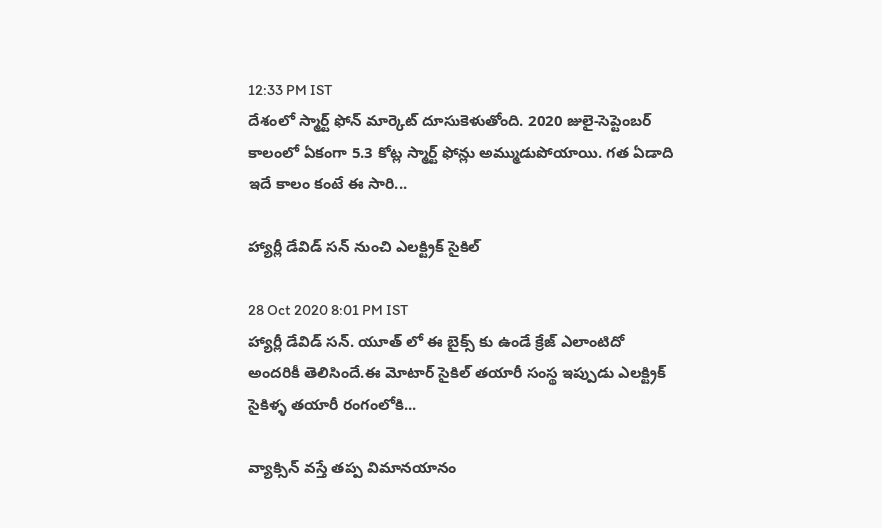12:33 PM IST
దేశంలో స్మార్ట్ ఫోన్ మార్కెట్ దూసుకెళుతోంది. 2020 జులై-సెప్టెంబర్ కాలంలో ఏకంగా 5.3 కోట్ల స్మార్ట్ ఫోన్లు అమ్ముడుపోయాయి. గత ఏడాది ఇదే కాలం కంటే ఈ సారి...

హ్యార్లీ డేవిడ్ సన్ నుంచి ఎలక్ట్రిక్ సైకిల్

28 Oct 2020 8:01 PM IST
హ్యార్లీ డేవిడ్ సన్. యూత్ లో ఈ బైక్స్ కు ఉండే క్రేజ్ ఎలాంటిదో అందరికీ తెలిసిందే.ఈ మోటార్ సైకిల్ తయారీ సంస్థ ఇప్పుడు ఎలక్ట్రిక్ సైకిళ్ళ తయారీ రంగంలోకి...

వ్యాక్సిన్ వస్తే తప్ప విమానయానం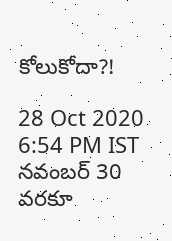కోలుకోదా?!

28 Oct 2020 6:54 PM IST
నవంబర్ 30 వరకూ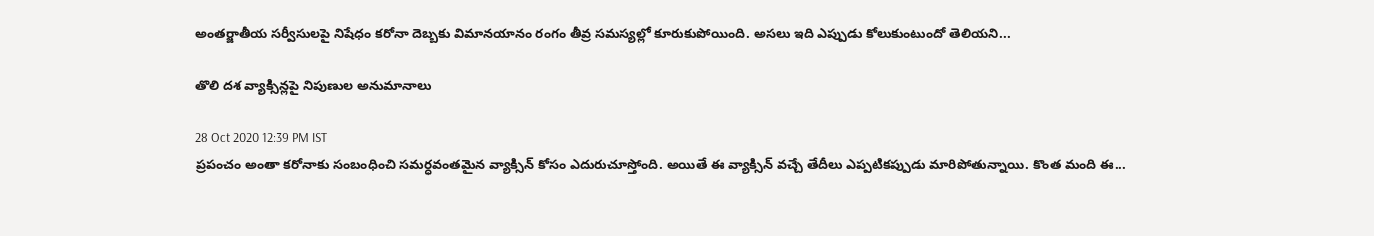అంతర్జాతీయ సర్వీసులపై నిషేధం కరోనా దెబ్బకు విమానయానం రంగం తీవ్ర సమస్యల్లో కూరుకుపోయింది. అసలు ఇది ఎప్పుడు కోలుకుంటుందో తెలియని...

తొలి దశ వ్యాక్సిన్లపై నిపుణుల అనుమానాలు

28 Oct 2020 12:39 PM IST
ప్రపంచం అంతా కరోనాకు సంబంధించి సమర్ధవంతమైన వ్యాక్సిన్ కోసం ఎదురుచూస్తోంది. అయితే ఈ వ్యాక్సిన్ వచ్చే తేదీలు ఎప్పటికప్పుడు మారిపోతున్నాయి. కొంత మంది ఈ...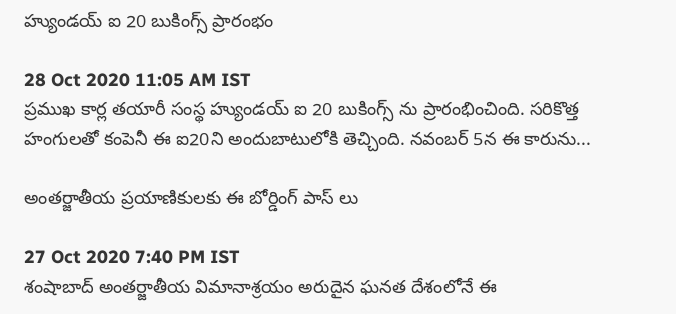హ్యుండయ్ ఐ 20 బుకింగ్స్ ప్రారంభం

28 Oct 2020 11:05 AM IST
ప్రముఖ కార్ల తయారీ సంస్థ హ్యుండయ్ ఐ 20 బుకింగ్స్ ను ప్రారంభించింది. సరికొత్త హంగులతో కంపెనీ ఈ ఐ20ని అందుబాటులోకి తెచ్చింది. నవంబర్ 5న ఈ కారును...

అంతర్జాతీయ ప్రయాణికులకు ఈ బోర్డింగ్ పాస్ లు

27 Oct 2020 7:40 PM IST
శంషాబాద్ అంతర్జాతీయ విమానాశ్రయం అరుదైన ఘనత దేశంలోనే ఈ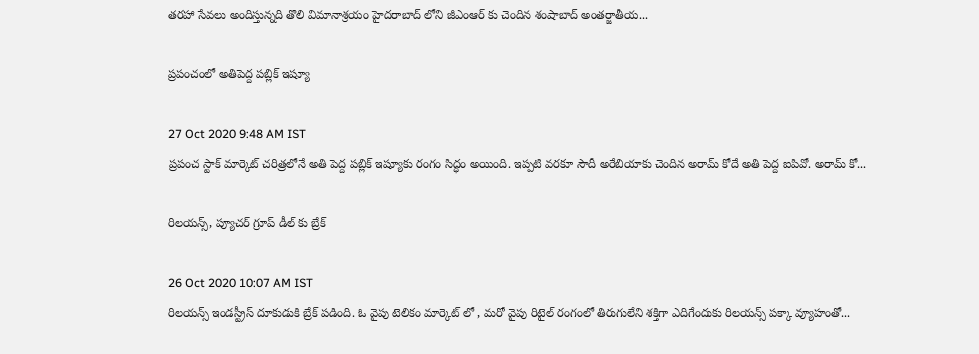తరహా సేవలు అందిస్తున్నది తొలి విమానాశ్రయం హైదరాబాద్ లోని జీఎంఆర్ కు చెందిన శంషాబాద్ అంతర్జాతీయ...

ప్రపంచంలో అతిపెద్ద పబ్లిక్ ఇష్యూ

27 Oct 2020 9:48 AM IST
ప్రపంచ స్టాక్ మార్కెట్ చరిత్రలోనే అతి పెద్ద పబ్లిక్ ఇష్యూకు రంగం సిద్ధం అయింది. ఇప్పటి వరకూ సౌదీ అరేబియాకు చెందిన అరామ్ కోదే అతి పెద్ద ఐపివో. అరామ్ కో...

రిలయన్స్, ప్యూచర్ గ్రూప్ డీల్ కు బ్రేక్

26 Oct 2020 10:07 AM IST
రిలయన్స్ ఇండస్ట్రీస్ దూకుడుకి బ్రేక్ పడింది. ఓ వైపు టెలికం మార్కెట్ లో , మరో వైపు రిటైల్ రంగంలో తిరుగులేని శక్తిగా ఎదిగేందుకు రిలయన్స్ పక్కా వ్యూహంతో...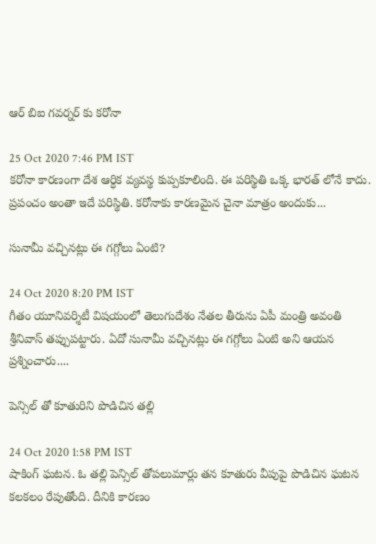ఆర్ బిఐ గవర్నర్ కు కరోనా

25 Oct 2020 7:46 PM IST
కరోనా కారణంగా దేశ ఆర్ధిక వ్యవస్థ కుప్పకూలింది. ఈ పరిస్థితి ఒక్క భారత్ లోనే కాదు. ప్రపంచం అంతా ఇదే పరిస్థితి. కరోనాకు కారణమైన చైనా మాత్రం అందుకు...

సునామీ వచ్చినట్లు ఈ గగ్గోలు ఏంటి?

24 Oct 2020 8:20 PM IST
గీతం యూనివర్శిటీ విషయంలో తెలుగుదేశం నేతల తీరును ఏపీ మంత్రి అవంతి శ్రీనివాస్ తప్పుపట్టారు. ఏదో సునామీ వచ్చినట్లు ఈ గగ్గోలు ఏంటి అని ఆయన ప్రశ్నించారు....

పెన్సిల్ తో కూతురిని పొడిచిన తల్లి

24 Oct 2020 1:58 PM IST
షాకింగ్ ఘటన. ఓ తల్లి పెన్సిల్ తోపలుమార్లు తన కూతురు వీపుపై పొడిచిన ఘటన కలకలం రేపుతోంది. దీనికి కారణం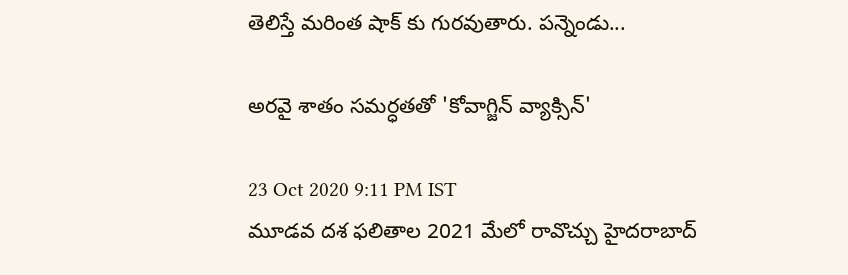తెలిస్తే మరింత షాక్ కు గురవుతారు. పన్నెండు...

అరవై శాతం సమర్ధతతో 'కోవాగ్జిన్ వ్యాక్సిన్'

23 Oct 2020 9:11 PM IST
మూడవ దశ ఫలితాల 2021 మేలో రావొచ్చు హైదరాబాద్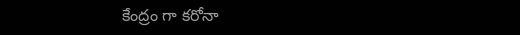కేంద్రం గా కరోనా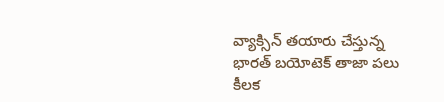వ్యాక్సిన్ తయారు చేస్తున్న భారత్ బయోటెక్ తాజా పలు కీలక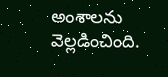అంశాలను వెల్లడించింది.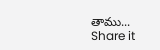తాము...
Share it